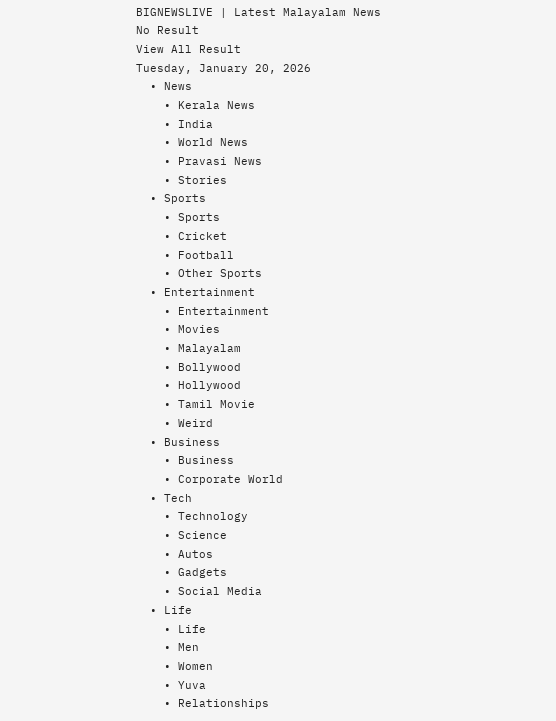BIGNEWSLIVE | Latest Malayalam News
No Result
View All Result
Tuesday, January 20, 2026
  • News
    • Kerala News
    • India
    • World News
    • Pravasi News
    • Stories
  • Sports
    • Sports
    • Cricket
    • Football
    • Other Sports
  • Entertainment
    • Entertainment
    • Movies
    • Malayalam
    • Bollywood
    • Hollywood
    • Tamil Movie
    • Weird
  • Business
    • Business
    • Corporate World
  • Tech
    • Technology
    • Science
    • Autos
    • Gadgets
    • Social Media
  • Life
    • Life
    • Men
    • Women
    • Yuva
    • Relationships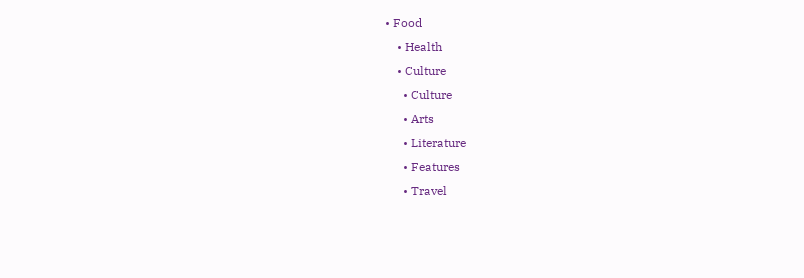• Food
    • Health
    • Culture
      • Culture
      • Arts
      • Literature
      • Features
      • Travel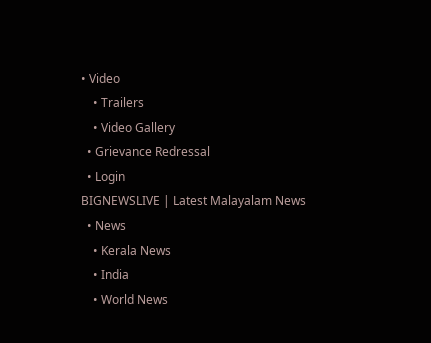• Video
    • Trailers
    • Video Gallery
  • Grievance Redressal
  • Login
BIGNEWSLIVE | Latest Malayalam News
  • News
    • Kerala News
    • India
    • World News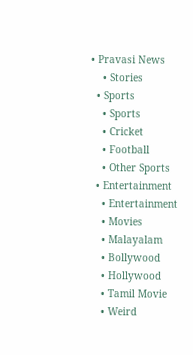• Pravasi News
    • Stories
  • Sports
    • Sports
    • Cricket
    • Football
    • Other Sports
  • Entertainment
    • Entertainment
    • Movies
    • Malayalam
    • Bollywood
    • Hollywood
    • Tamil Movie
    • Weird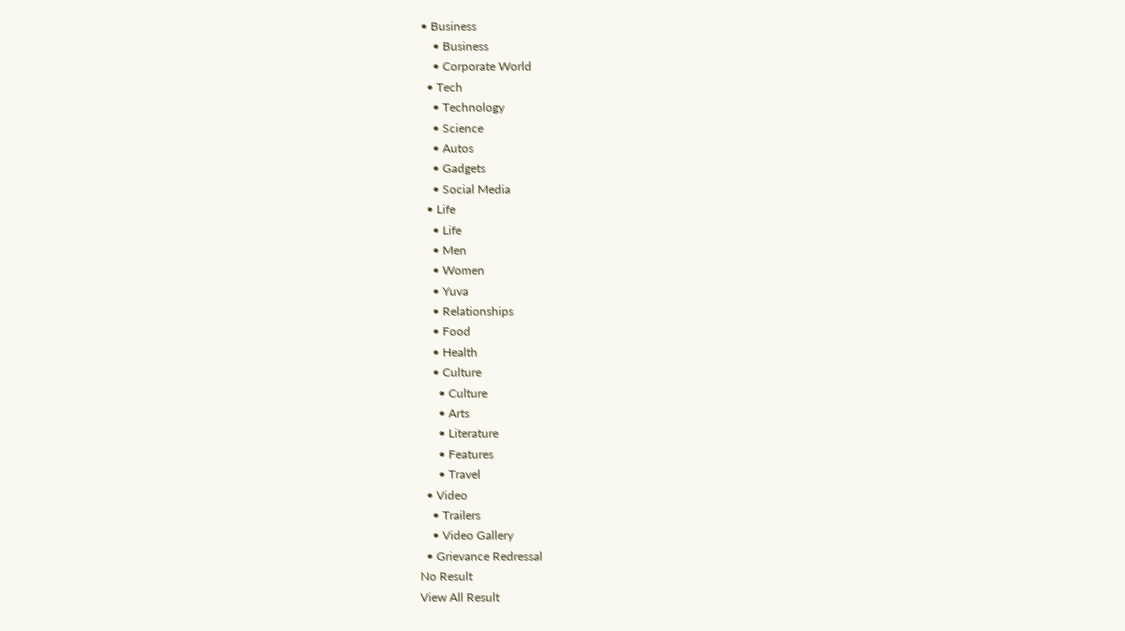• Business
    • Business
    • Corporate World
  • Tech
    • Technology
    • Science
    • Autos
    • Gadgets
    • Social Media
  • Life
    • Life
    • Men
    • Women
    • Yuva
    • Relationships
    • Food
    • Health
    • Culture
      • Culture
      • Arts
      • Literature
      • Features
      • Travel
  • Video
    • Trailers
    • Video Gallery
  • Grievance Redressal
No Result
View All Result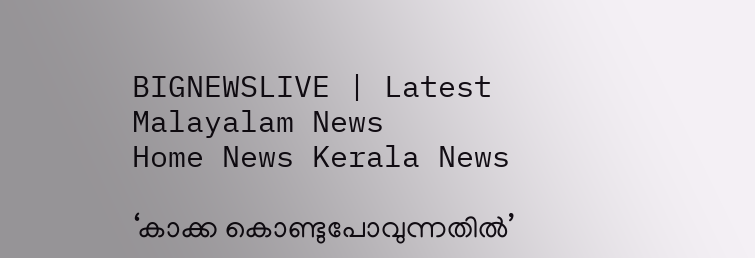BIGNEWSLIVE | Latest Malayalam News
Home News Kerala News

‘കാക്ക കൊണ്ടുപോവുന്നതില്‍’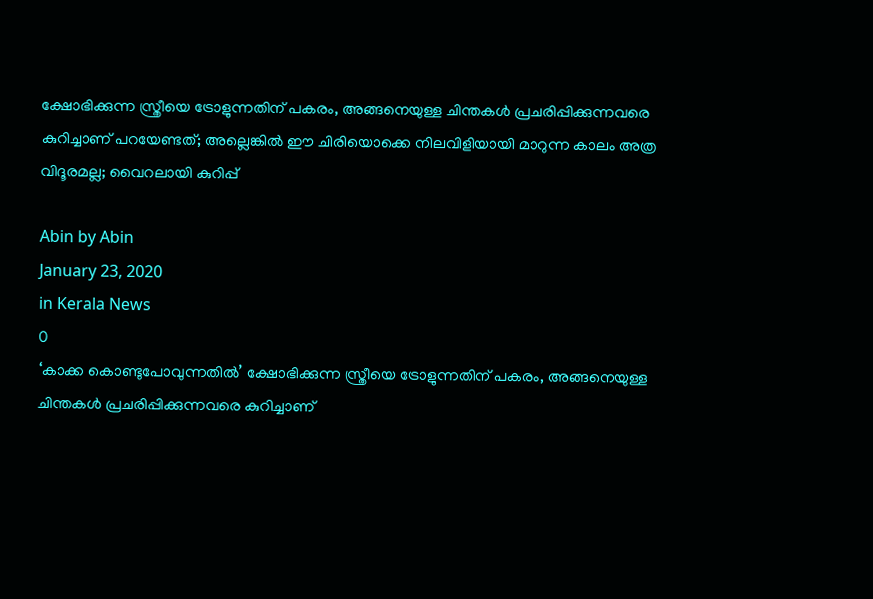ക്ഷോഭിക്കുന്ന സ്ത്രീയെ ട്രോളുന്നതിന് പകരം, അങ്ങനെയുള്ള ചിന്തകള്‍ പ്രചരിപ്പിക്കുന്നവരെ കുറിച്ചാണ് പറയേണ്ടത്; അല്ലെങ്കില്‍ ഈ ചിരിയൊക്കെ നിലവിളിയായി മാറുന്ന കാലം അത്ര വിദൂരമല്ല; വൈറലായി കുറിപ്പ്

Abin by Abin
January 23, 2020
in Kerala News
0
‘കാക്ക കൊണ്ടുപോവുന്നതില്‍’ ക്ഷോഭിക്കുന്ന സ്ത്രീയെ ട്രോളുന്നതിന് പകരം, അങ്ങനെയുള്ള ചിന്തകള്‍ പ്രചരിപ്പിക്കുന്നവരെ കുറിച്ചാണ്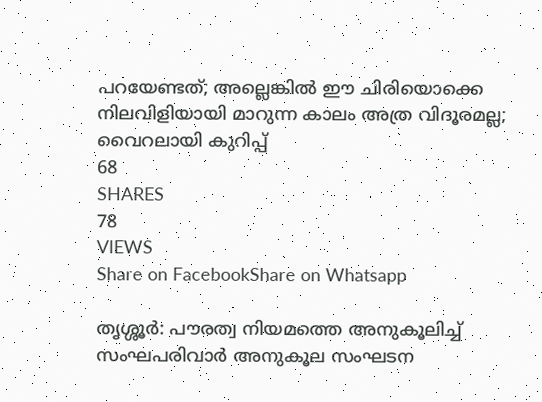പറയേണ്ടത്; അല്ലെങ്കില്‍ ഈ ചിരിയൊക്കെ നിലവിളിയായി മാറുന്ന കാലം അത്ര വിദൂരമല്ല; വൈറലായി കുറിപ്പ്
68
SHARES
78
VIEWS
Share on FacebookShare on Whatsapp

തൃശ്ശൂര്‍: പൗരത്വ നിയമത്തെ അനുകൂലിച്ച് സംഘപരിവാര്‍ അനുകൂല സംഘടന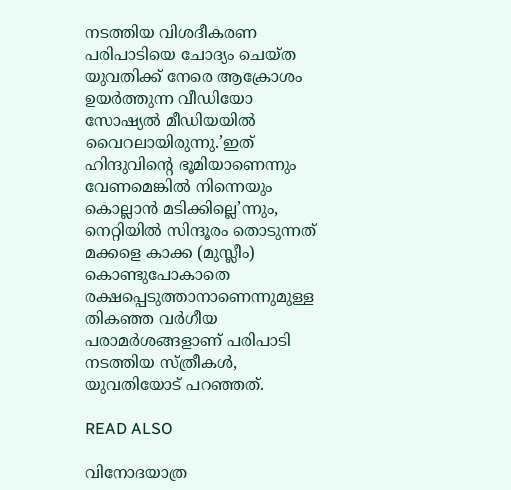നടത്തിയ വിശദീകരണ പരിപാടിയെ ചോദ്യം ചെയ്ത യുവതിക്ക് നേരെ ആക്രോശം ഉയര്‍ത്തുന്ന വീഡിയോ സോഷ്യല്‍ മീഡിയയില്‍ വൈറലായിരുന്നു.’ഇത് ഹിന്ദുവിന്റെ ഭൂമിയാണെന്നും വേണമെങ്കില്‍ നിന്നെയും കൊല്ലാന്‍ മടിക്കില്ലെ’ന്നും, നെറ്റിയില്‍ സിന്ദൂരം തൊടുന്നത് മക്കളെ കാക്ക (മുസ്ലീം) കൊണ്ടുപോകാതെ രക്ഷപ്പെടുത്താനാണെന്നുമുള്ള തികഞ്ഞ വര്‍ഗീയ പരാമര്‍ശങ്ങളാണ് പരിപാടി നടത്തിയ സ്ത്രീകള്‍, യുവതിയോട് പറഞ്ഞത്.

READ ALSO

വിനോദയാത്ര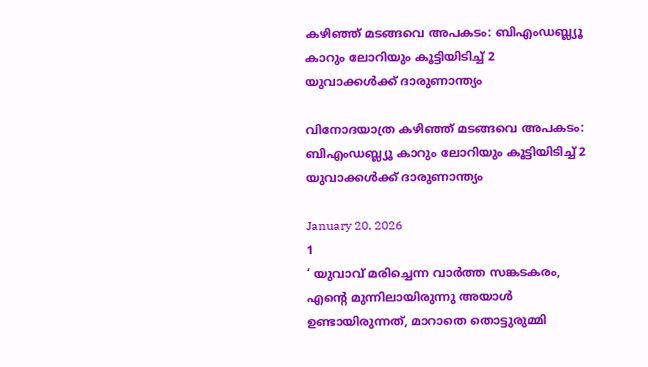കഴിഞ്ഞ് മടങ്ങവെ അപകടം: ബിഎംഡബ്ല്യൂ കാറും ലോറിയും കൂട്ടിയിടിച്ച് 2 യുവാക്കള്‍ക്ക് ദാരുണാന്ത്യം

വിനോദയാത്ര കഴിഞ്ഞ് മടങ്ങവെ അപകടം: ബിഎംഡബ്ല്യൂ കാറും ലോറിയും കൂട്ടിയിടിച്ച് 2 യുവാക്കള്‍ക്ക് ദാരുണാന്ത്യം

January 20, 2026
1
‘ യുവാവ് മരിച്ചെന്ന വാര്‍ത്ത സങ്കടകരം, എന്റെ മുന്നിലായിരുന്നു അയാള്‍ ഉണ്ടായിരുന്നത്, മാറാതെ തൊട്ടുരുമ്മി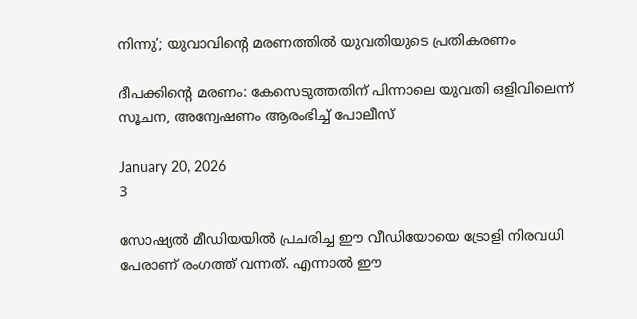നിന്നു’; യുവാവിന്റെ മരണത്തില്‍ യുവതിയുടെ പ്രതികരണം

ദീപക്കിന്റെ മരണം: കേസെടുത്തതിന് പിന്നാലെ യുവതി ഒളിവിലെന്ന് സൂചന, അന്വേഷണം ആരംഭിച്ച് പോലീസ്‌

January 20, 2026
3

സോഷ്യല്‍ മീഡിയയില്‍ പ്രചരിച്ച ഈ വീഡിയോയെ ട്രോളി നിരവധി പേരാണ് രംഗത്ത് വന്നത്. എന്നാല്‍ ഈ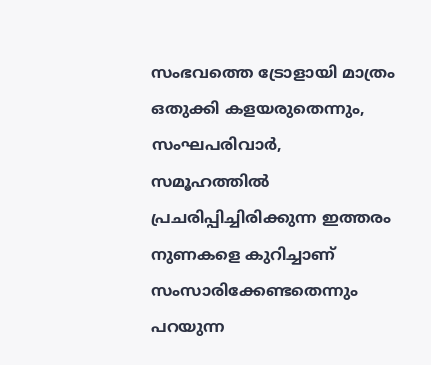സംഭവത്തെ ട്രോളായി മാത്രം ഒതുക്കി കളയരുതെന്നും, സംഘപരിവാര്‍, സമൂഹത്തില്‍ പ്രചരിപ്പിച്ചിരിക്കുന്ന ഇത്തരം നുണകളെ കുറിച്ചാണ് സംസാരിക്കേണ്ടതെന്നും പറയുന്ന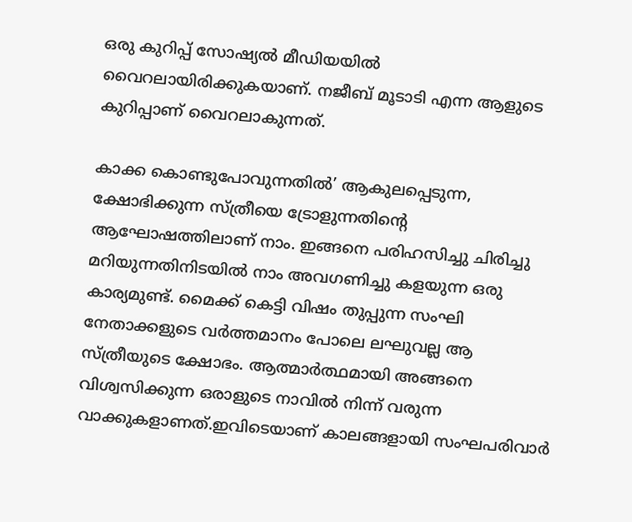ഒരു കുറിപ്പ് സോഷ്യല്‍ മീഡിയയില്‍ വൈറലായിരിക്കുകയാണ്. നജീബ് മൂടാടി എന്ന ആളുടെ കുറിപ്പാണ് വൈറലാകുന്നത്.

കാക്ക കൊണ്ടുപോവുന്നതില്‍’ ആകുലപ്പെടുന്ന, ക്ഷോഭിക്കുന്ന സ്ത്രീയെ ട്രോളുന്നതിന്റെ ആഘോഷത്തിലാണ് നാം. ഇങ്ങനെ പരിഹസിച്ചു ചിരിച്ചു മറിയുന്നതിനിടയില്‍ നാം അവഗണിച്ചു കളയുന്ന ഒരു കാര്യമുണ്ട്. മൈക്ക് കെട്ടി വിഷം തുപ്പുന്ന സംഘി നേതാക്കളുടെ വര്‍ത്തമാനം പോലെ ലഘുവല്ല ആ സ്ത്രീയുടെ ക്ഷോഭം. ആത്മാര്‍ത്ഥമായി അങ്ങനെ വിശ്വസിക്കുന്ന ഒരാളുടെ നാവില്‍ നിന്ന് വരുന്ന വാക്കുകളാണത്.ഇവിടെയാണ് കാലങ്ങളായി സംഘപരിവാര്‍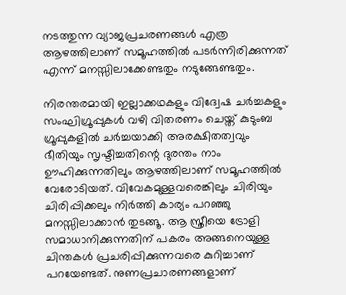നടത്തുന്ന വ്യാജപ്രചരണങ്ങള്‍ എത്ര ആഴത്തിലാണ് സമൂഹത്തില്‍ പടര്‍ന്നിരിക്കുന്നത് എന്ന് മനസ്സിലാക്കേണ്ടതും നടുങ്ങേണ്ടതും.

നിരന്തരമായി ഇല്ലാക്കഥകളും വിദ്വേഷ ചര്‍ച്ചകളും സംഘിഗ്രൂപ്പുകള്‍ വഴി വിതരണം ചെയ്ത് കുടുംബ ഗ്രൂപ്പുകളില്‍ ചര്‍ച്ചയാക്കി അരക്ഷിതത്വവും ഭീതിയും സൃഷ്ടിച്ചതിന്റെ ദുരന്തം നാം ഊഹിക്കുന്നതിലും ആഴത്തിലാണ് സമൂഹത്തില്‍ വേരോടിയത്. വിവേകമുള്ളവരെങ്കിലും ചിരിയും ചിരിപ്പിക്കലും നിര്‍ത്തി കാര്യം പറഞ്ഞു മനസ്സിലാക്കാന്‍ തുടങ്ങൂ. ആ സ്ത്രീയെ ട്രോളി സമാധാനിക്കുന്നതിന് പകരം അങ്ങനെയുള്ള ചിന്തകള്‍ പ്രചരിപ്പിക്കുന്നവരെ കുറിച്ചാണ് പറയേണ്ടത്. നുണപ്രചാരണങ്ങളാണ്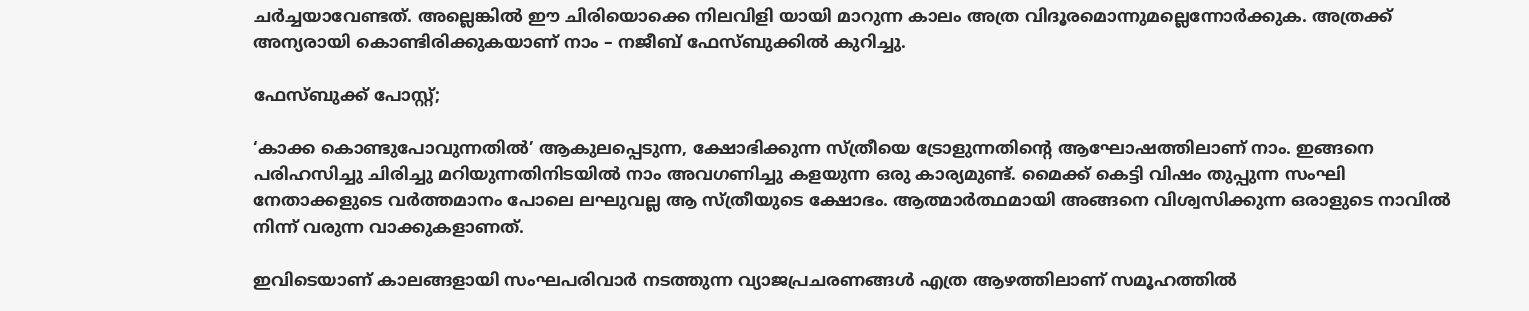ചര്‍ച്ചയാവേണ്ടത്. അല്ലെങ്കില്‍ ഈ ചിരിയൊക്കെ നിലവിളി യായി മാറുന്ന കാലം അത്ര വിദൂരമൊന്നുമല്ലെന്നോര്‍ക്കുക. അത്രക്ക് അന്യരായി കൊണ്ടിരിക്കുകയാണ് നാം – നജീബ് ഫേസ്ബുക്കില്‍ കുറിച്ചു.

ഫേസ്ബുക്ക് പോസ്റ്റ്;

‘കാക്ക കൊണ്ടുപോവുന്നതില്‍’ ആകുലപ്പെടുന്ന, ക്ഷോഭിക്കുന്ന സ്ത്രീയെ ട്രോളുന്നതിന്റെ ആഘോഷത്തിലാണ് നാം. ഇങ്ങനെ പരിഹസിച്ചു ചിരിച്ചു മറിയുന്നതിനിടയില്‍ നാം അവഗണിച്ചു കളയുന്ന ഒരു കാര്യമുണ്ട്. മൈക്ക് കെട്ടി വിഷം തുപ്പുന്ന സംഘി നേതാക്കളുടെ വര്‍ത്തമാനം പോലെ ലഘുവല്ല ആ സ്ത്രീയുടെ ക്ഷോഭം. ആത്മാര്‍ത്ഥമായി അങ്ങനെ വിശ്വസിക്കുന്ന ഒരാളുടെ നാവില്‍ നിന്ന് വരുന്ന വാക്കുകളാണത്.

ഇവിടെയാണ് കാലങ്ങളായി സംഘപരിവാര്‍ നടത്തുന്ന വ്യാജപ്രചരണങ്ങള്‍ എത്ര ആഴത്തിലാണ് സമൂഹത്തില്‍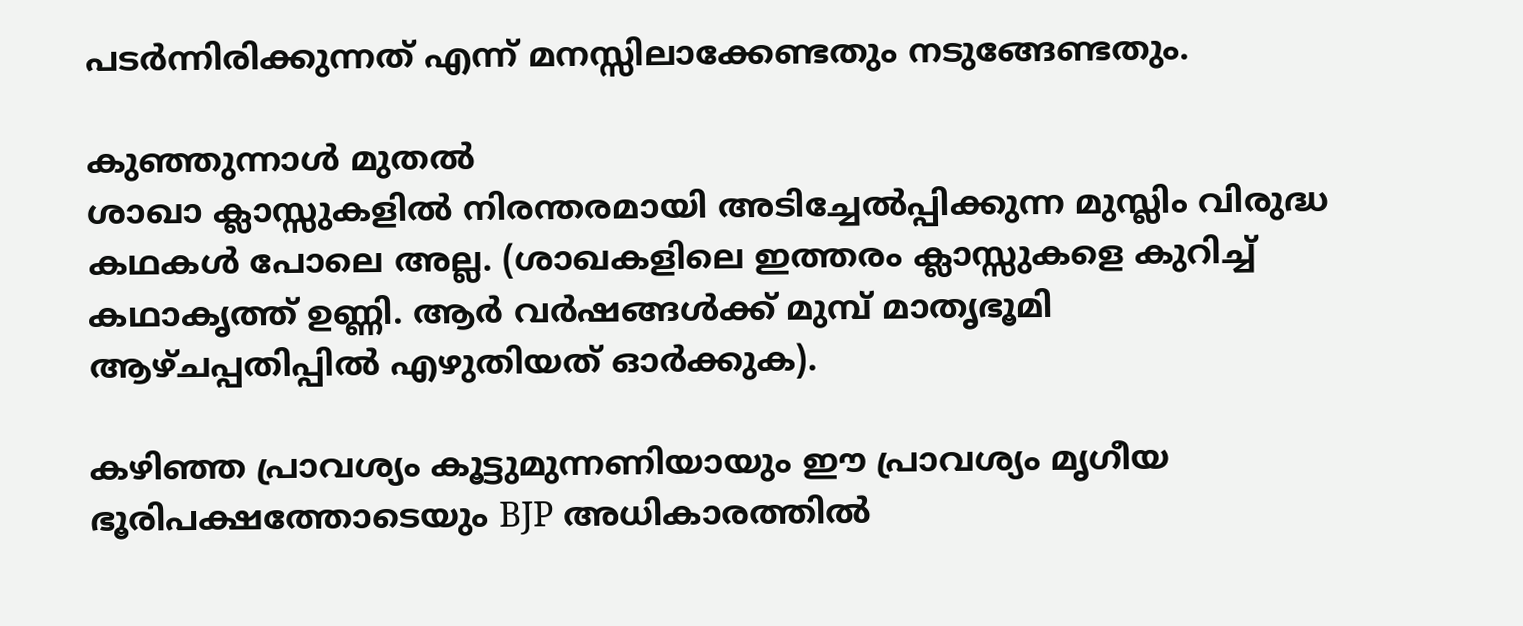പടര്‍ന്നിരിക്കുന്നത് എന്ന് മനസ്സിലാക്കേണ്ടതും നടുങ്ങേണ്ടതും.

കുഞ്ഞുന്നാള്‍ മുതല്‍
ശാഖാ ക്ലാസ്സുകളില്‍ നിരന്തരമായി അടിച്ചേല്‍പ്പിക്കുന്ന മുസ്ലിം വിരുദ്ധ കഥകള്‍ പോലെ അല്ല. (ശാഖകളിലെ ഇത്തരം ക്ലാസ്സുകളെ കുറിച്ച് കഥാകൃത്ത് ഉണ്ണി. ആര്‍ വര്‍ഷങ്ങള്‍ക്ക് മുമ്പ് മാതൃഭൂമി ആഴ്ചപ്പതിപ്പില്‍ എഴുതിയത് ഓര്‍ക്കുക).

കഴിഞ്ഞ പ്രാവശ്യം കൂട്ടുമുന്നണിയായും ഈ പ്രാവശ്യം മൃഗീയ ഭൂരിപക്ഷത്തോടെയും BJP അധികാരത്തില്‍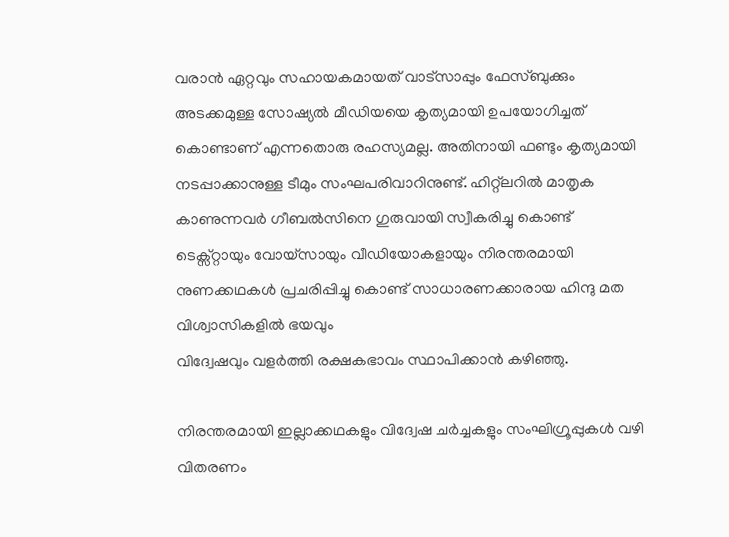വരാന്‍ ഏറ്റവും സഹായകമായത് വാട്‌സാപ്പും ഫേസ്ബുക്കും അടക്കമുള്ള സോഷ്യല്‍ മീഡിയയെ കൃത്യമായി ഉപയോഗിച്ചത് കൊണ്ടാണ് എന്നതൊരു രഹസ്യമല്ല. അതിനായി ഫണ്ടും കൃത്യമായി നടപ്പാക്കാനുള്ള ടീമും സംഘപരിവാറിനുണ്ട്. ഹിറ്റ്‌ലറില്‍ മാതൃക കാണുന്നവര്‍ ഗീബല്‍സിനെ ഗുരുവായി സ്വീകരിച്ചു കൊണ്ട് ടെക്സ്റ്റായും വോയ്സായും വീഡിയോകളായും നിരന്തരമായി നുണക്കഥകള്‍ പ്രചരിപ്പിച്ചു കൊണ്ട് സാധാരണക്കാരായ ഹിന്ദു മത വിശ്വാസികളില്‍ ഭയവും
വിദ്വേഷവും വളര്‍ത്തി രക്ഷകഭാവം സ്ഥാപിക്കാന്‍ കഴിഞ്ഞു.

നിരന്തരമായി ഇല്ലാക്കഥകളും വിദ്വേഷ ചര്‍ച്ചകളും സംഘിഗ്രൂപ്പുകള്‍ വഴി വിതരണം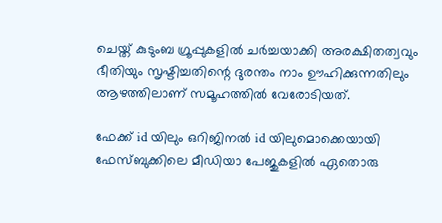ചെയ്ത് കുടുംബ ഗ്രൂപ്പുകളില്‍ ചര്‍ച്ചയാക്കി അരക്ഷിതത്വവും ഭീതിയും സൃഷ്ടിച്ചതിന്റെ ദുരന്തം നാം ഊഹിക്കുന്നതിലും ആഴത്തിലാണ് സമൂഹത്തില്‍ വേരോടിയത്.

ഫേക്ക് id യിലും ഒറിജിനല്‍ id യിലുമൊക്കെയായി ഫേസ്ബുക്കിലെ മീഡിയാ പേജുകളില്‍ ഏതൊരു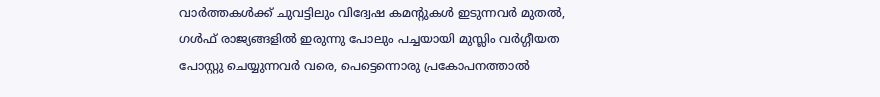വാര്‍ത്തകള്‍ക്ക് ചുവട്ടിലും വിദ്വേഷ കമന്റുകള്‍ ഇടുന്നവര്‍ മുതല്‍, ഗള്‍ഫ് രാജ്യങ്ങളില്‍ ഇരുന്നു പോലും പച്ചയായി മുസ്ലിം വര്‍ഗ്ഗീയത പോസ്റ്റു ചെയ്യുന്നവര്‍ വരെ, പെട്ടെന്നൊരു പ്രകോപനത്താല്‍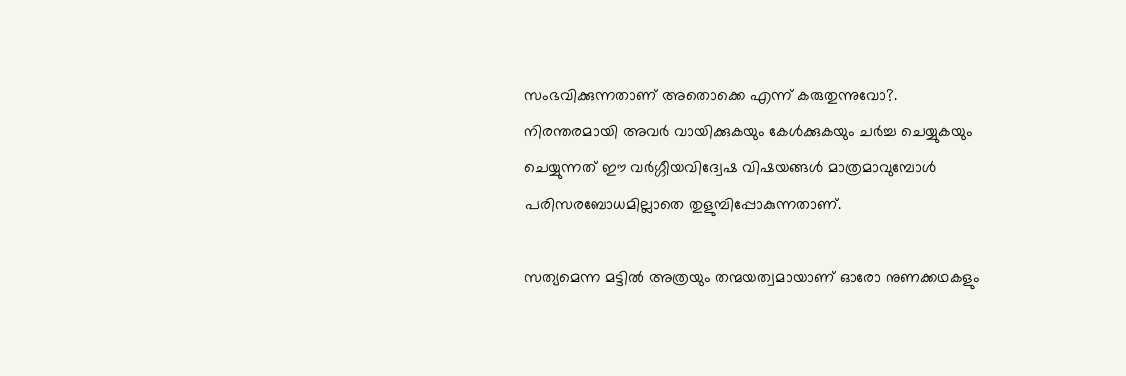സംഭവിക്കുന്നതാണ് അതൊക്കെ എന്ന് കരുതുന്നുവോ?. നിരന്തരമായി അവര്‍ വായിക്കുകയും കേള്‍ക്കുകയും ചര്‍ച്ച ചെയ്യുകയും ചെയ്യുന്നത് ഈ വര്‍ഗ്ഗീയവിദ്വേഷ വിഷയങ്ങള്‍ മാത്രമാവുമ്പോള്‍ പരിസരബോധമില്ലാതെ തുളുമ്പിപ്പോകുന്നതാണ്.

സത്യമെന്ന മട്ടില്‍ അത്രയും തന്മയത്വമായാണ് ഓരോ നുണക്കഥകളും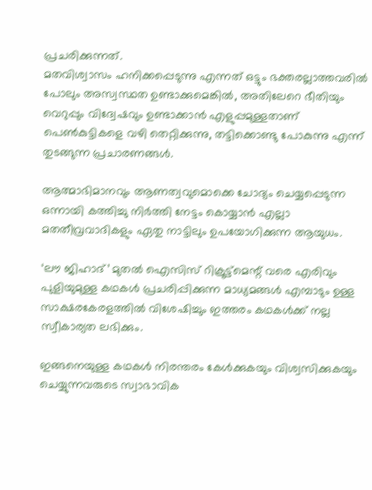പ്രചരിക്കുന്നത്.
മതവിശ്വാസം ഹനിക്കപ്പെടുന്നു എന്നത് ഒട്ടും ഭക്തരല്ലാത്തവരില്‍ പോലും അസ്വസ്ഥത ഉണ്ടാക്കുമെങ്കില്‍, അതിലേറെ ഭീതിയും വെറുപ്പും വിദ്വേഷവും ഉണ്ടാക്കാന്‍ എളുപ്പമുള്ളതാണ് പെണ്‍കുട്ടികളെ വഴി തെറ്റിക്കുന്നു, തട്ടിക്കൊണ്ടു പോകുന്നു എന്ന് തുടങ്ങുന്ന പ്രചാരണങ്ങള്‍.

ആത്മാഭിമാനവും ആണത്വവുമൊക്കെ ചോദ്യം ചെയ്യപ്പെടുന്ന ഒന്നായി കത്തിച്ചു നിര്‍ത്തി നേട്ടം കൊയ്യാന്‍ എല്ലാ മതതീവ്രവാദികളും ഏതു നാട്ടിലും ഉപയോഗിക്കുന്ന ആയുധം.

‘ലൗ ജിഹാദ്’ മുതല്‍ ഐസിസ് റിക്രൂട്ട്‌മെന്റ് വരെ എരിവും പുളിയുമുള്ള കഥകള്‍ പ്രചരിപ്പിക്കുന്ന മാധ്യമങ്ങള്‍ എമ്പാടും ഉള്ള സാക്ഷരകേരളത്തില്‍ വിശേഷിച്ചും ഇത്തരം കഥകള്‍ക്ക് നല്ല സ്വീകാര്യത ലഭിക്കും.

ഇങ്ങനെയുള്ള കഥകള്‍ നിരന്തരം കേള്‍ക്കുകയും വിശ്വസിക്കുകയും ചെയ്യുന്നവരുടെ സ്വാഭാവിക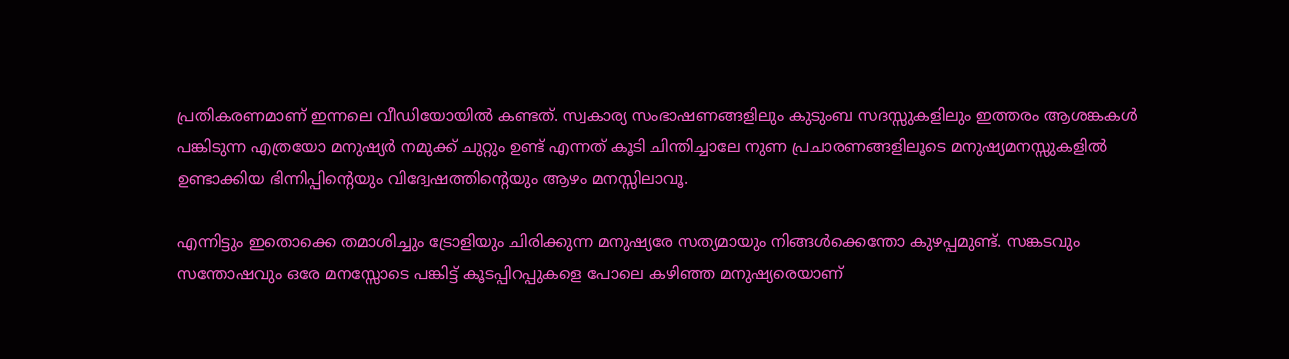പ്രതികരണമാണ് ഇന്നലെ വീഡിയോയില്‍ കണ്ടത്. സ്വകാര്യ സംഭാഷണങ്ങളിലും കുടുംബ സദസ്സുകളിലും ഇത്തരം ആശങ്കകള്‍ പങ്കിടുന്ന എത്രയോ മനുഷ്യര്‍ നമുക്ക് ചുറ്റും ഉണ്ട് എന്നത് കൂടി ചിന്തിച്ചാലേ നുണ പ്രചാരണങ്ങളിലൂടെ മനുഷ്യമനസ്സുകളില്‍ ഉണ്ടാക്കിയ ഭിന്നിപ്പിന്റെയും വിദ്വേഷത്തിന്റെയും ആഴം മനസ്സിലാവൂ.

എന്നിട്ടും ഇതൊക്കെ തമാശിച്ചും ട്രോളിയും ചിരിക്കുന്ന മനുഷ്യരേ സത്യമായും നിങ്ങള്‍ക്കെന്തോ കുഴപ്പമുണ്ട്. സങ്കടവും സന്തോഷവും ഒരേ മനസ്സോടെ പങ്കിട്ട് കൂടപ്പിറപ്പുകളെ പോലെ കഴിഞ്ഞ മനുഷ്യരെയാണ്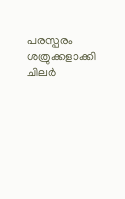പരസ്പരം ശത്രുക്കളാക്കി ചിലര്‍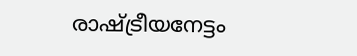രാഷ്ട്രീയനേട്ടം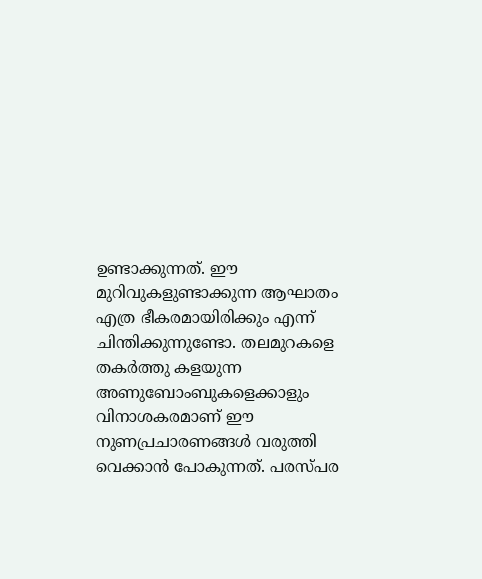ഉണ്ടാക്കുന്നത്. ഈ മുറിവുകളുണ്ടാക്കുന്ന ആഘാതം എത്ര ഭീകരമായിരിക്കും എന്ന് ചിന്തിക്കുന്നുണ്ടോ. തലമുറകളെ തകര്‍ത്തു കളയുന്ന അണുബോംബുകളെക്കാളും വിനാശകരമാണ് ഈ നുണപ്രചാരണങ്ങള്‍ വരുത്തി വെക്കാന്‍ പോകുന്നത്. പരസ്പര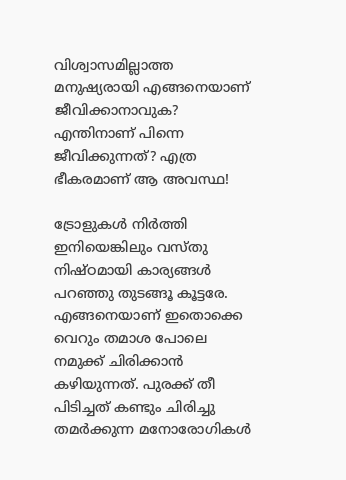വിശ്വാസമില്ലാത്ത മനുഷ്യരായി എങ്ങനെയാണ് ജീവിക്കാനാവുക? എന്തിനാണ് പിന്നെ ജീവിക്കുന്നത്? എത്ര ഭീകരമാണ് ആ അവസ്ഥ!

ട്രോളുകള്‍ നിര്‍ത്തി ഇനിയെങ്കിലും വസ്തു നിഷ്ഠമായി കാര്യങ്ങള്‍ പറഞ്ഞു തുടങ്ങൂ കൂട്ടരേ. എങ്ങനെയാണ് ഇതൊക്കെ വെറും തമാശ പോലെ നമുക്ക് ചിരിക്കാന്‍ കഴിയുന്നത്. പുരക്ക് തീ പിടിച്ചത് കണ്ടും ചിരിച്ചു തമര്‍ക്കുന്ന മനോരോഗികള്‍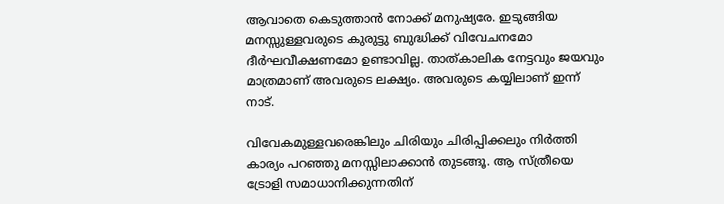ആവാതെ കെടുത്താന്‍ നോക്ക് മനുഷ്യരേ. ഇടുങ്ങിയ മനസ്സുള്ളവരുടെ കുരുട്ടു ബുദ്ധിക്ക് വിവേചനമോ ദീര്‍ഘവീക്ഷണമോ ഉണ്ടാവില്ല. താത്കാലിക നേട്ടവും ജയവും മാത്രമാണ് അവരുടെ ലക്ഷ്യം. അവരുടെ കയ്യിലാണ് ഇന്ന് നാട്.

വിവേകമുള്ളവരെങ്കിലും ചിരിയും ചിരിപ്പിക്കലും നിര്‍ത്തി കാര്യം പറഞ്ഞു മനസ്സിലാക്കാന്‍ തുടങ്ങൂ. ആ സ്ത്രീയെ ട്രോളി സമാധാനിക്കുന്നതിന്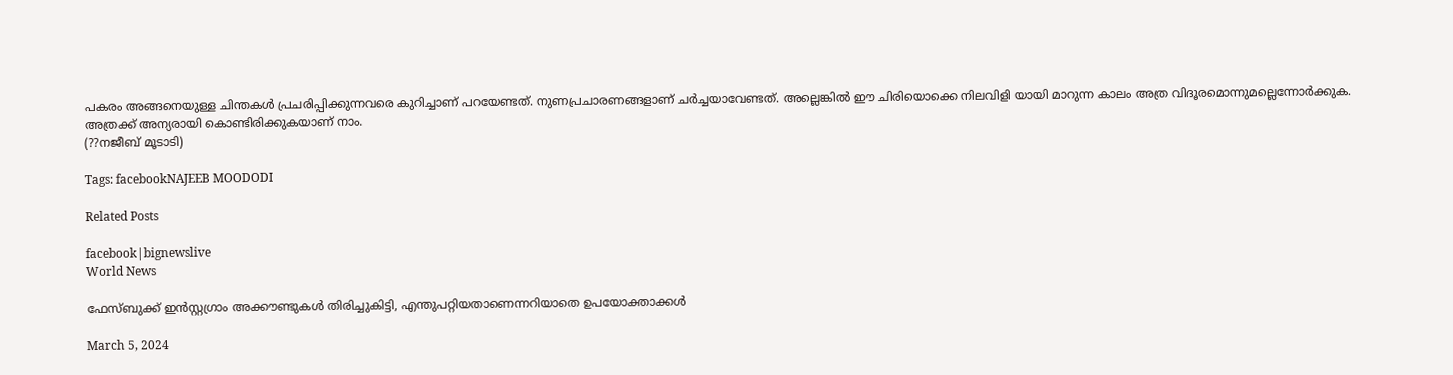പകരം അങ്ങനെയുള്ള ചിന്തകള്‍ പ്രചരിപ്പിക്കുന്നവരെ കുറിച്ചാണ് പറയേണ്ടത്. നുണപ്രചാരണങ്ങളാണ് ചര്‍ച്ചയാവേണ്ടത്. അല്ലെങ്കില്‍ ഈ ചിരിയൊക്കെ നിലവിളി യായി മാറുന്ന കാലം അത്ര വിദൂരമൊന്നുമല്ലെന്നോര്‍ക്കുക. അത്രക്ക് അന്യരായി കൊണ്ടിരിക്കുകയാണ് നാം.
(??നജീബ് മൂടാടി)

Tags: facebookNAJEEB MOODODI

Related Posts

facebook|bignewslive
World News

ഫേസ്ബുക്ക് ഇന്‍സ്റ്റഗ്രാം അക്കൗണ്ടുകള്‍ തിരിച്ചുകിട്ടി, എന്തുപറ്റിയതാണെന്നറിയാതെ ഉപയോക്താക്കള്‍

March 5, 2024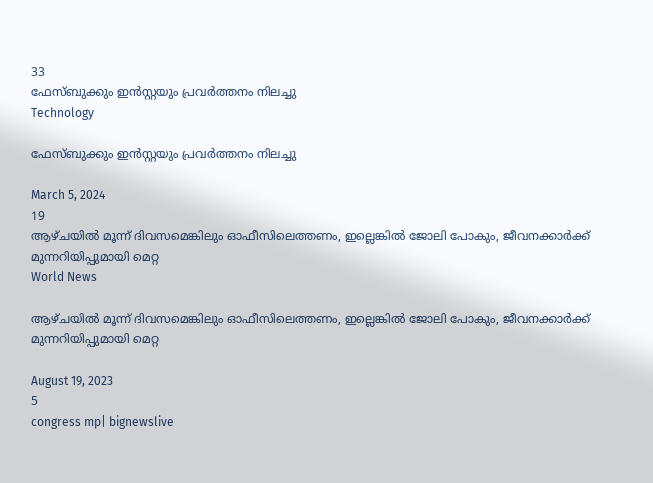33
ഫേസ്ബുക്കും ഇന്‍സ്റ്റയും പ്രവര്‍ത്തനം നിലച്ചു
Technology

ഫേസ്ബുക്കും ഇന്‍സ്റ്റയും പ്രവര്‍ത്തനം നിലച്ചു

March 5, 2024
19
ആഴ്ചയില്‍ മൂന്ന് ദിവസമെങ്കിലും ഓഫീസിലെത്തണം, ഇല്ലെങ്കില്‍ ജോലി പോകും, ജീവനക്കാര്‍ക്ക് മുന്നറിയിപ്പുമായി മെറ്റ
World News

ആഴ്ചയില്‍ മൂന്ന് ദിവസമെങ്കിലും ഓഫീസിലെത്തണം, ഇല്ലെങ്കില്‍ ജോലി പോകും, ജീവനക്കാര്‍ക്ക് മുന്നറിയിപ്പുമായി മെറ്റ

August 19, 2023
5
congress mp| bignewslive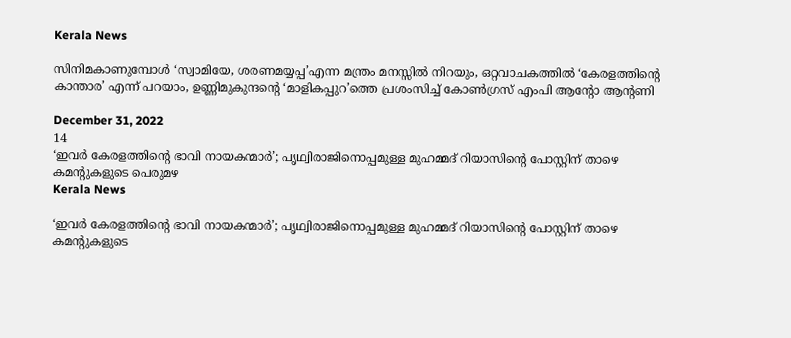Kerala News

സിനിമകാണുമ്പോള്‍ ‘സ്വാമിയേ, ശരണമയ്യപ്പ’എന്ന മന്ത്രം മനസ്സില്‍ നിറയും, ഒറ്റവാചകത്തില്‍ ‘കേരളത്തിന്റെ കാന്താര’ എന്ന് പറയാം, ഉണ്ണിമുകുന്ദന്റെ ‘മാളികപ്പുറ’ത്തെ പ്രശംസിച്ച് കോണ്‍ഗ്രസ് എംപി ആന്റോ ആന്റണി

December 31, 2022
14
‘ഇവർ കേരളത്തിന്റെ ഭാവി നായകന്മാർ’; പൃഥ്വിരാജിനൊപ്പമുള്ള മുഹമ്മദ് റിയാസിന്റെ പോസ്റ്റിന് താഴെ കമന്റുകളുടെ പെരുമഴ
Kerala News

‘ഇവർ കേരളത്തിന്റെ ഭാവി നായകന്മാർ’; പൃഥ്വിരാജിനൊപ്പമുള്ള മുഹമ്മദ് റിയാസിന്റെ പോസ്റ്റിന് താഴെ കമന്റുകളുടെ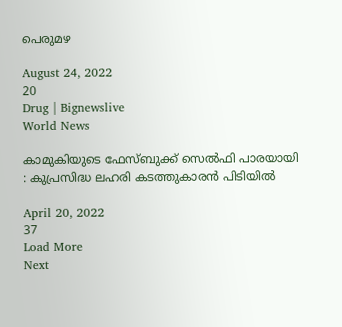പെരുമഴ

August 24, 2022
20
Drug | Bignewslive
World News

കാമുകിയുടെ ഫേസ്ബുക്ക് സെല്‍ഫി പാരയായി : കുപ്രസിദ്ധ ലഹരി കടത്തുകാരന്‍ പിടിയില്‍

April 20, 2022
37
Load More
Next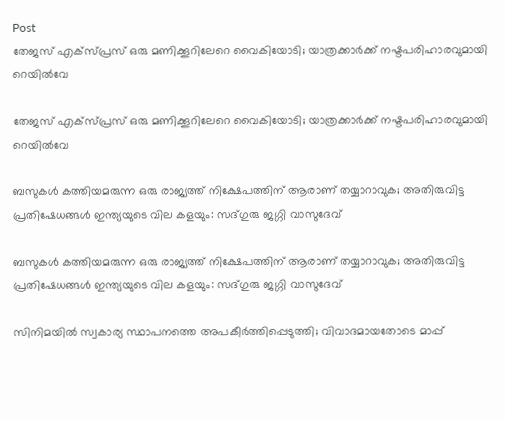Post
തേജസ് എക്സ്പ്രസ് ഒരു മണിക്കൂറിലേറെ വൈകിയോടി; യാത്രക്കാര്‍ക്ക് നഷ്ടപരിഹാരവുമായി റെയില്‍വേ

തേജസ് എക്സ്പ്രസ് ഒരു മണിക്കൂറിലേറെ വൈകിയോടി; യാത്രക്കാര്‍ക്ക് നഷ്ടപരിഹാരവുമായി റെയില്‍വേ

ബസുകൾ കത്തിയമരുന്ന ഒരു രാജ്യത്ത് നിക്ഷേപത്തിന് ആരാണ് തയ്യാറാവുക; അതിരുവിട്ട പ്രതിഷേധങ്ങൾ ഇന്ത്യയുടെ വില കളയും: സദ്ഗുരു ജഗ്ഗി വാസുദേവ്

ബസുകൾ കത്തിയമരുന്ന ഒരു രാജ്യത്ത് നിക്ഷേപത്തിന് ആരാണ് തയ്യാറാവുക; അതിരുവിട്ട പ്രതിഷേധങ്ങൾ ഇന്ത്യയുടെ വില കളയും: സദ്ഗുരു ജഗ്ഗി വാസുദേവ്

സിനിമയിൽ സ്വകാര്യ സ്ഥാപനത്തെ അപകീർത്തിപ്പെടുത്തി; വിവാദമായതോടെ മാപ്പ്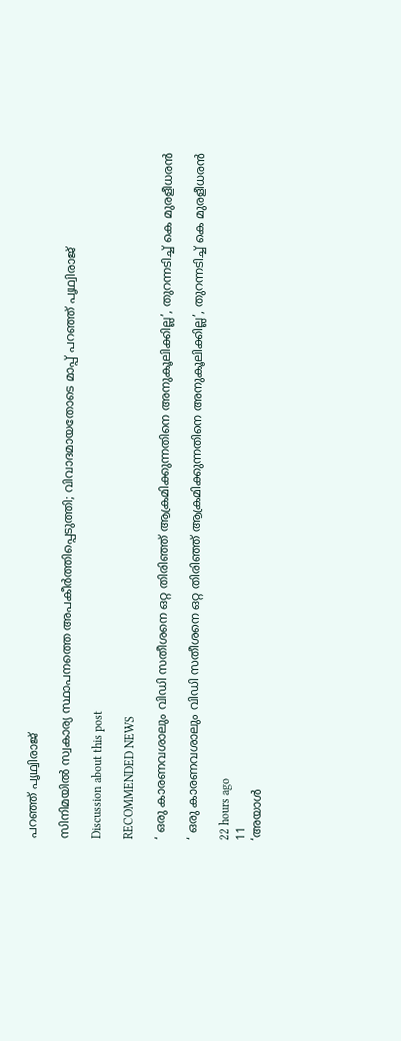പറഞ്ഞ് പൃഥ്വിരാജ്

സിനിമയിൽ സ്വകാര്യ സ്ഥാപനത്തെ അപകീർത്തിപ്പെടുത്തി; വിവാദമായതോടെ മാപ്പ് പറഞ്ഞ് പൃഥ്വിരാജ്

Discussion about this post

RECOMMENDED NEWS

‘ ഒരു കാരണവശാലും വിഡി സതീശനെ ഒറ്റ തിരിഞ്ഞ് ആക്രമിക്കുന്നതിനെ അനുകൂലിക്കില്ല’, തുറന്നടിച്ച് കെ മുരളീധരന്‍

‘ ഒരു കാരണവശാലും വിഡി സതീശനെ ഒറ്റ തിരിഞ്ഞ് ആക്രമിക്കുന്നതിനെ അനുകൂലിക്കില്ല’, തുറന്നടിച്ച് കെ മുരളീധരന്‍

22 hours ago
11
‘അയാള്‍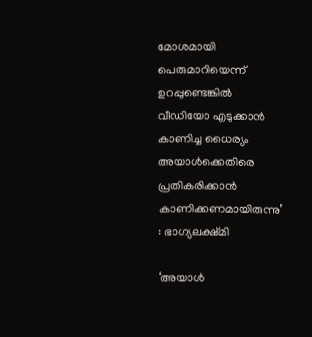മോശമായി പെരുമാറിയെന്ന് ഉറപ്പുണ്ടെങ്കില്‍ വീഡിയോ എടുക്കാന്‍ കാണിച്ച ധൈര്യം അയാള്‍ക്കെതിരെ പ്രതികരിക്കാന്‍ കാണിക്കണമായിരുന്നു’ : ഭാഗ്യലക്ഷ്മി

‘അയാള്‍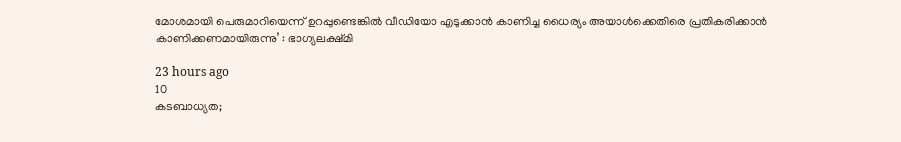മോശമായി പെരുമാറിയെന്ന് ഉറപ്പുണ്ടെങ്കില്‍ വീഡിയോ എടുക്കാന്‍ കാണിച്ച ധൈര്യം അയാള്‍ക്കെതിരെ പ്രതികരിക്കാന്‍ കാണിക്കണമായിരുന്നു’ : ഭാഗ്യലക്ഷ്മി

23 hours ago
10
കടബാധ്യത;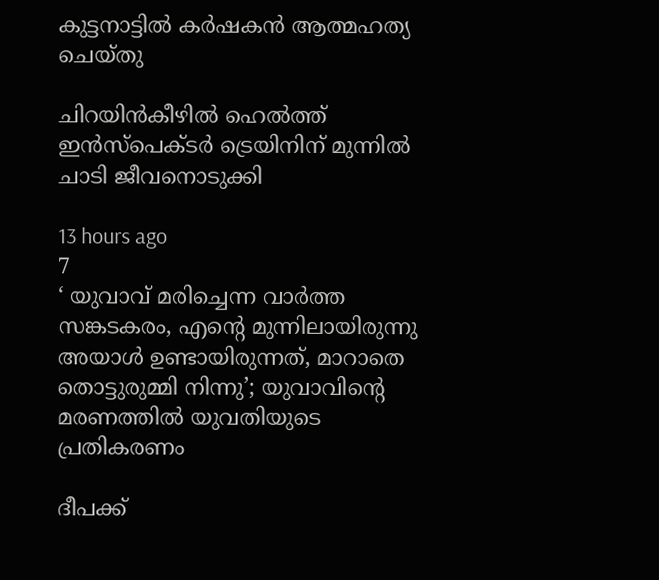കുട്ടനാട്ടില്‍ കര്‍ഷകന്‍ ആത്മഹത്യ ചെയ്തു

ചിറയിൻകീഴിൽ ഹെൽത്ത് ഇൻസ്പെക്ടർ ട്രെയിനിന് മുന്നിൽ ചാടി ജീവനൊടുക്കി

13 hours ago
7
‘ യുവാവ് മരിച്ചെന്ന വാര്‍ത്ത സങ്കടകരം, എന്റെ മുന്നിലായിരുന്നു അയാള്‍ ഉണ്ടായിരുന്നത്, മാറാതെ തൊട്ടുരുമ്മി നിന്നു’; യുവാവിന്റെ മരണത്തില്‍ യുവതിയുടെ പ്രതികരണം

ദീപക്ക്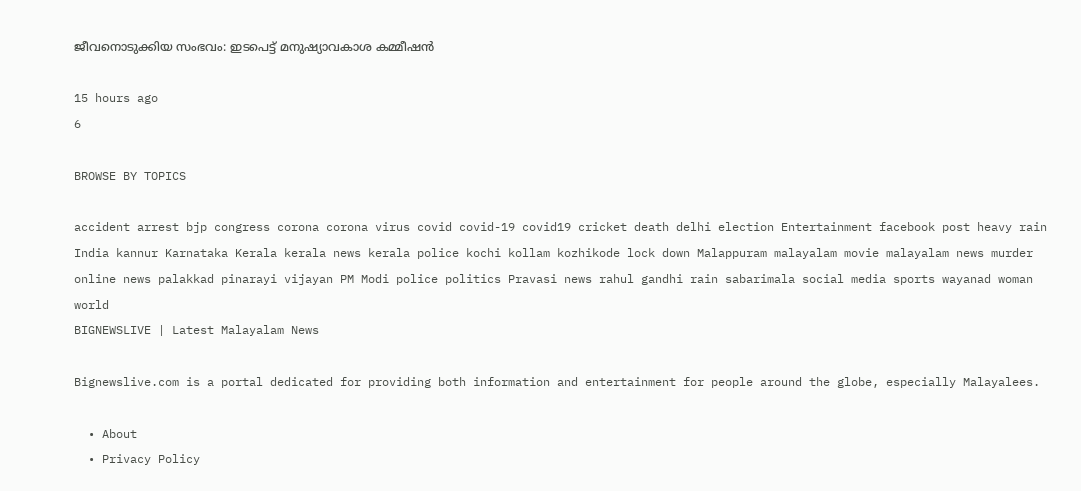ജീവനൊടുക്കിയ സംഭവം: ഇടപെട്ട് മനുഷ്യാവകാശ കമ്മീഷന്‍

15 hours ago
6

BROWSE BY TOPICS

accident arrest bjp congress corona corona virus covid covid-19 covid19 cricket death delhi election Entertainment facebook post heavy rain India kannur Karnataka Kerala kerala news kerala police kochi kollam kozhikode lock down Malappuram malayalam movie malayalam news murder online news palakkad pinarayi vijayan PM Modi police politics Pravasi news rahul gandhi rain sabarimala social media sports wayanad woman world
BIGNEWSLIVE | Latest Malayalam News

Bignewslive.com is a portal dedicated for providing both information and entertainment for people around the globe, especially Malayalees.

  • About
  • Privacy Policy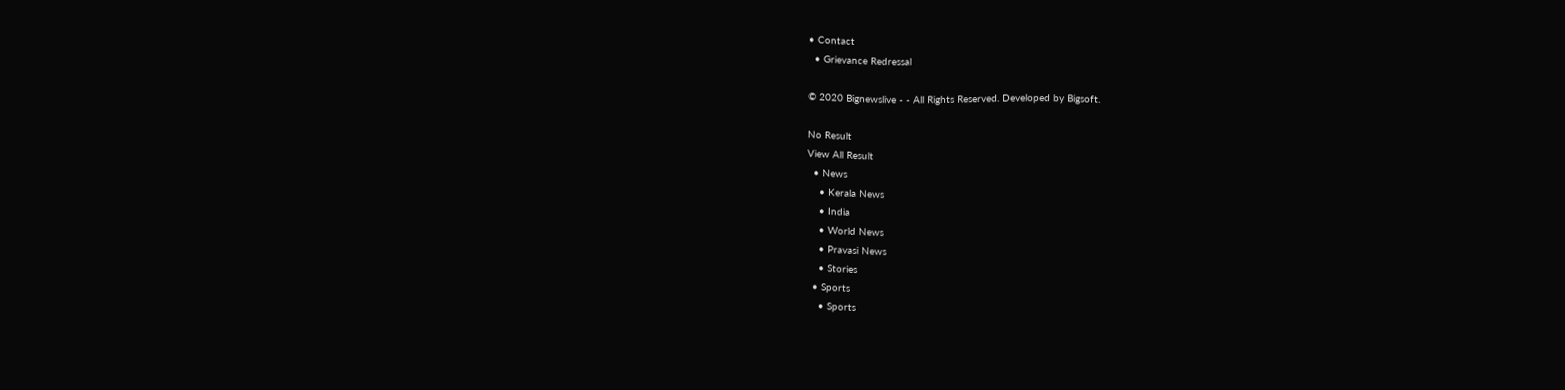• Contact
  • Grievance Redressal

© 2020 Bignewslive - - All Rights Reserved. Developed by Bigsoft.

No Result
View All Result
  • News
    • Kerala News
    • India
    • World News
    • Pravasi News
    • Stories
  • Sports
    • Sports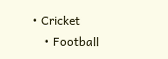• Cricket
    • Football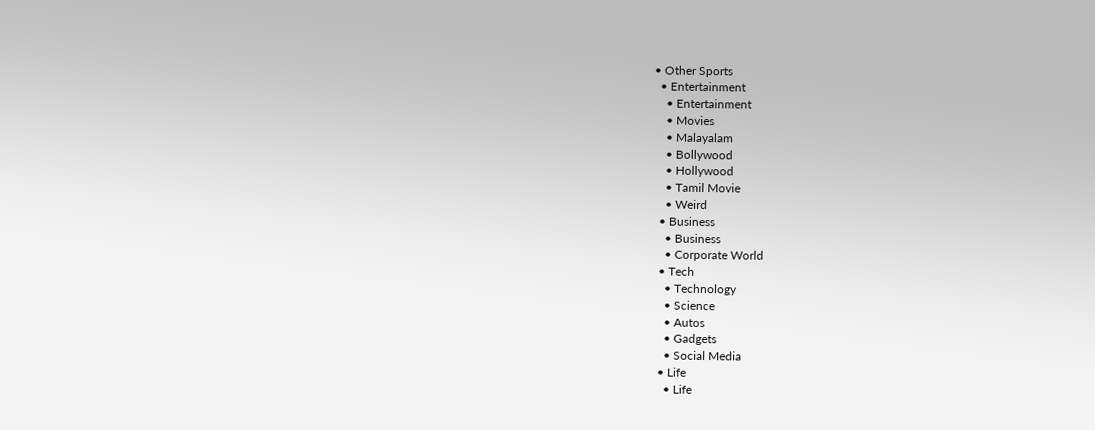• Other Sports
  • Entertainment
    • Entertainment
    • Movies
    • Malayalam
    • Bollywood
    • Hollywood
    • Tamil Movie
    • Weird
  • Business
    • Business
    • Corporate World
  • Tech
    • Technology
    • Science
    • Autos
    • Gadgets
    • Social Media
  • Life
    • Life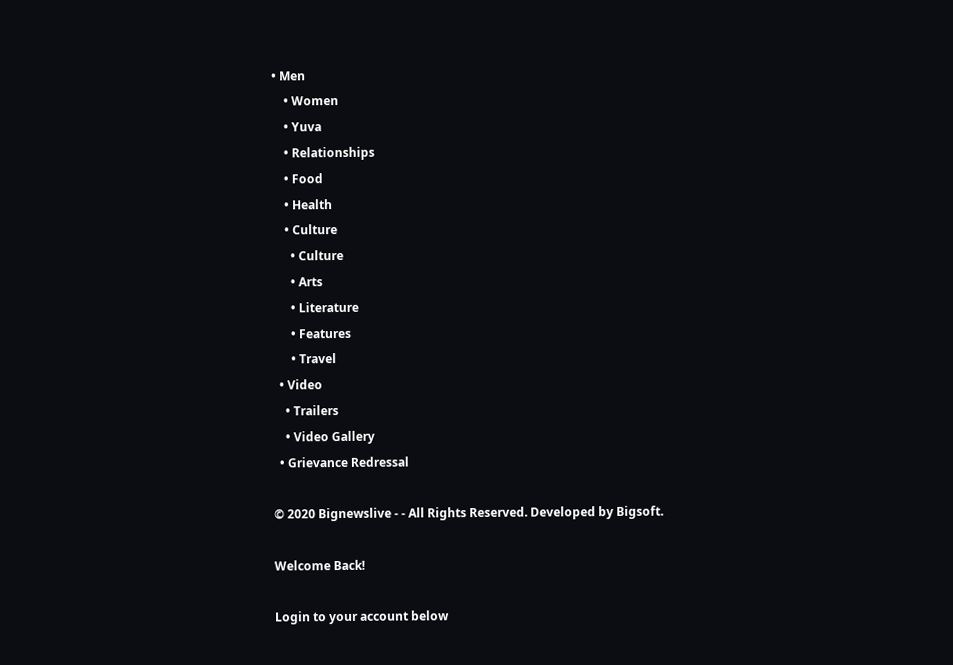• Men
    • Women
    • Yuva
    • Relationships
    • Food
    • Health
    • Culture
      • Culture
      • Arts
      • Literature
      • Features
      • Travel
  • Video
    • Trailers
    • Video Gallery
  • Grievance Redressal

© 2020 Bignewslive - - All Rights Reserved. Developed by Bigsoft.

Welcome Back!

Login to your account below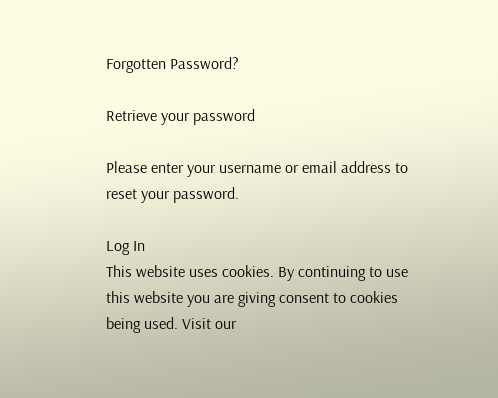Forgotten Password?

Retrieve your password

Please enter your username or email address to reset your password.

Log In
This website uses cookies. By continuing to use this website you are giving consent to cookies being used. Visit our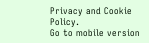Privacy and Cookie Policy.
Go to mobile version